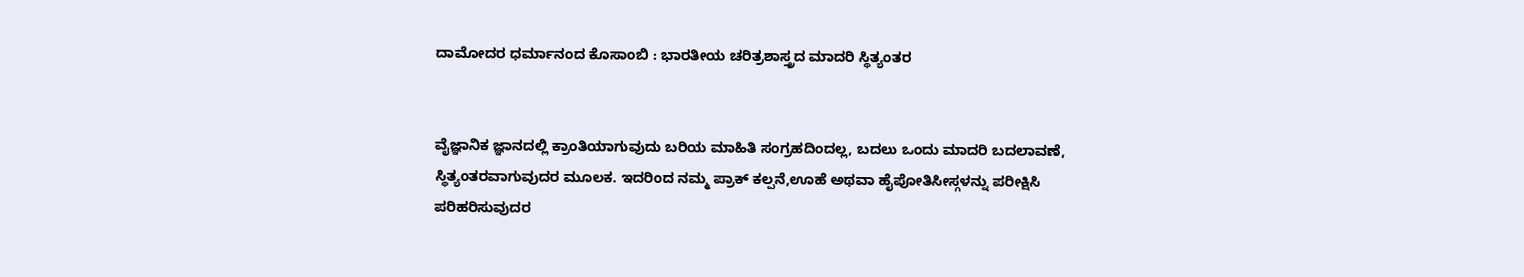ದಾಮೋದರ ಧರ್ಮಾನಂದ ಕೊಸಾಂಬಿ : ಭಾರತೀಯ ಚರಿತ್ರಶಾಸ್ತ್ರದ ಮಾದರಿ ಸ್ಥಿತ್ಯಂತರ


ವೈಜ್ಞಾನಿಕ ಜ್ಞಾನದಲ್ಲಿ ಕ್ರಾಂತಿಯಾಗುವುದು ಬರಿಯ ಮಾಹಿತಿ ಸಂಗ್ರಹದಿಂದಲ್ಲ, ಬದಲು ಒಂದು ಮಾದರಿ ಬದಲಾವಣೆ, ಸ್ಥಿತ್ಯಂತರವಾಗುವುದರ ಮೂಲಕ. ಇದರಿಂದ ನಮ್ಮ ಪ್ರಾಕ್ ಕಲ್ಪನೆ,ಊಹೆ ಅಥವಾ ಹೈಪೋತಿಸೀಸ್ಗಳನ್ನು ಪರೀಕ್ಷಿಸಿ ಪರಿಹರಿಸುವುದರ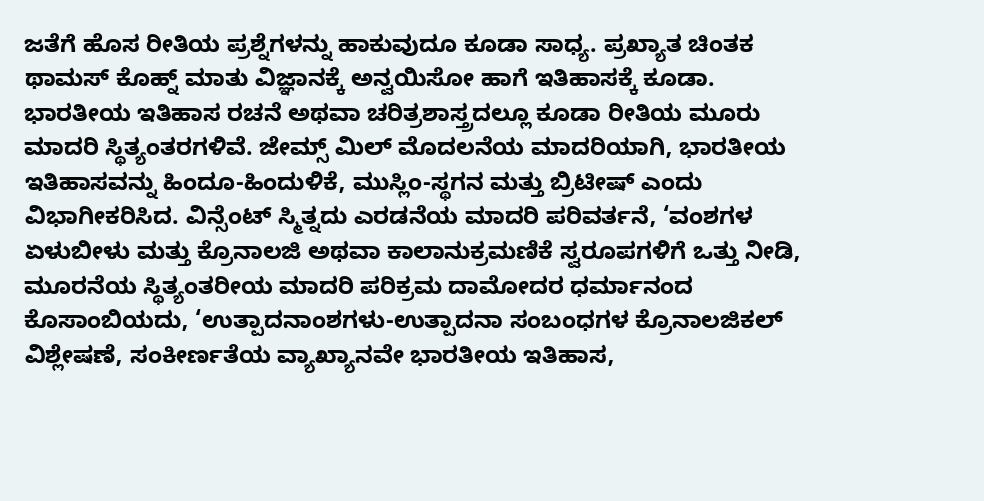ಜತೆಗೆ ಹೊಸ ರೀತಿಯ ಪ್ರಶ್ನೆಗಳನ್ನು ಹಾಕುವುದೂ ಕೂಡಾ ಸಾಧ್ಯ. ಪ್ರಖ್ಯಾತ ಚಿಂತಕ ಥಾಮಸ್ ಕೊಹ್ನ್ ಮಾತು ವಿಜ್ಞಾನಕ್ಕೆ ಅನ್ವಯಿಸೋ ಹಾಗೆ ಇತಿಹಾಸಕ್ಕೆ ಕೂಡಾ. ಭಾರತೀಯ ಇತಿಹಾಸ ರಚನೆ ಅಥವಾ ಚರಿತ್ರಶಾಸ್ತ್ರದಲ್ಲೂ ಕೂಡಾ ರೀತಿಯ ಮೂರು ಮಾದರಿ ಸ್ಥಿತ್ಯಂತರಗಳಿವೆ. ಜೇಮ್ಸ್ ಮಿಲ್ ಮೊದಲನೆಯ ಮಾದರಿಯಾಗಿ, ಭಾರತೀಯ ಇತಿಹಾಸವನ್ನು ಹಿಂದೂ-ಹಿಂದುಳಿಕೆ, ಮುಸ್ಲಿಂ-ಸ್ಥಗನ ಮತ್ತು ಬ್ರಿಟೀಷ್ ಎಂದು ವಿಭಾಗೀಕರಿಸಿದ. ವಿನ್ಸೆಂಟ್ ಸ್ಮಿತ್ನದು ಎರಡನೆಯ ಮಾದರಿ ಪರಿವರ್ತನೆ, ‘ವಂಶಗಳ ಏಳುಬೀಳು ಮತ್ತು ಕ್ರೊನಾಲಜಿ ಅಥವಾ ಕಾಲಾನುಕ್ರಮಣಿಕೆ ಸ್ವರೂಪಗಳಿಗೆ ಒತ್ತು ನೀಡಿ, ಮೂರನೆಯ ಸ್ಥಿತ್ಯಂತರೀಯ ಮಾದರಿ ಪರಿಕ್ರಮ ದಾಮೋದರ ಧರ್ಮಾನಂದ ಕೊಸಾಂಬಿಯದು, ‘ಉತ್ಪಾದನಾಂಶಗಳು-ಉತ್ಪಾದನಾ ಸಂಬಂಧಗಳ ಕ್ರೊನಾಲಜಿಕಲ್ ವಿಶ್ಲೇಷಣೆ, ಸಂಕೀರ್ಣತೆಯ ವ್ಯಾಖ್ಯಾನವೇ ಭಾರತೀಯ ಇತಿಹಾಸ,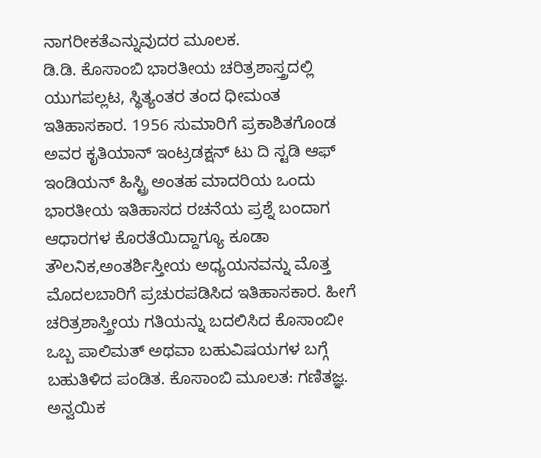ನಾಗರೀಕತೆಎನ್ನುವುದರ ಮೂಲಕ.
ಡಿ.ಡಿ. ಕೊಸಾಂಬಿ ಭಾರತೀಯ ಚರಿತ್ರಶಾಸ್ತ್ರದಲ್ಲಿ ಯುಗಪಲ್ಲಟ, ಸ್ಥಿತ್ಯಂತರ ತಂದ ಧೀಮಂತ ಇತಿಹಾಸಕಾರ. 1956 ಸುಮಾರಿಗೆ ಪ್ರಕಾಶಿತಗೊಂಡ ಅವರ ಕೃತಿಯಾನ್ ಇಂಟ್ರಡಕ್ಷನ್ ಟು ದಿ ಸ್ಟಡಿ ಆಫ್ ಇಂಡಿಯನ್ ಹಿಸ್ಟ್ರಿ ಅಂತಹ ಮಾದರಿಯ ಒಂದು ಭಾರತೀಯ ಇತಿಹಾಸದ ರಚನೆಯ ಪ್ರಶ್ನೆ ಬಂದಾಗ ಆಧಾರಗಳ ಕೊರತೆಯಿದ್ದಾಗ್ಯೂ ಕೂಡಾ ತೌಲನಿಕ,ಅಂತರ್ಶಿಸ್ತೀಯ ಅಧ್ಯಯನವನ್ನು ಮೊತ್ತ ಮೊದಲಬಾರಿಗೆ ಪ್ರಚುರಪಡಿಸಿದ ಇತಿಹಾಸಕಾರ. ಹೀಗೆ ಚರಿತ್ರಶಾಸ್ತ್ರೀಯ ಗತಿಯನ್ನು ಬದಲಿಸಿದ ಕೊಸಾಂಬೀ ಒಬ್ಬ ಪಾಲಿಮತ್ ಅಥವಾ ಬಹುವಿಷಯಗಳ ಬಗ್ಗೆ ಬಹುತಿಳಿದ ಪಂಡಿತ. ಕೊಸಾಂಬಿ ಮೂಲತ: ಗಣಿತಜ್ಞ. ಅನ್ವಯಿಕ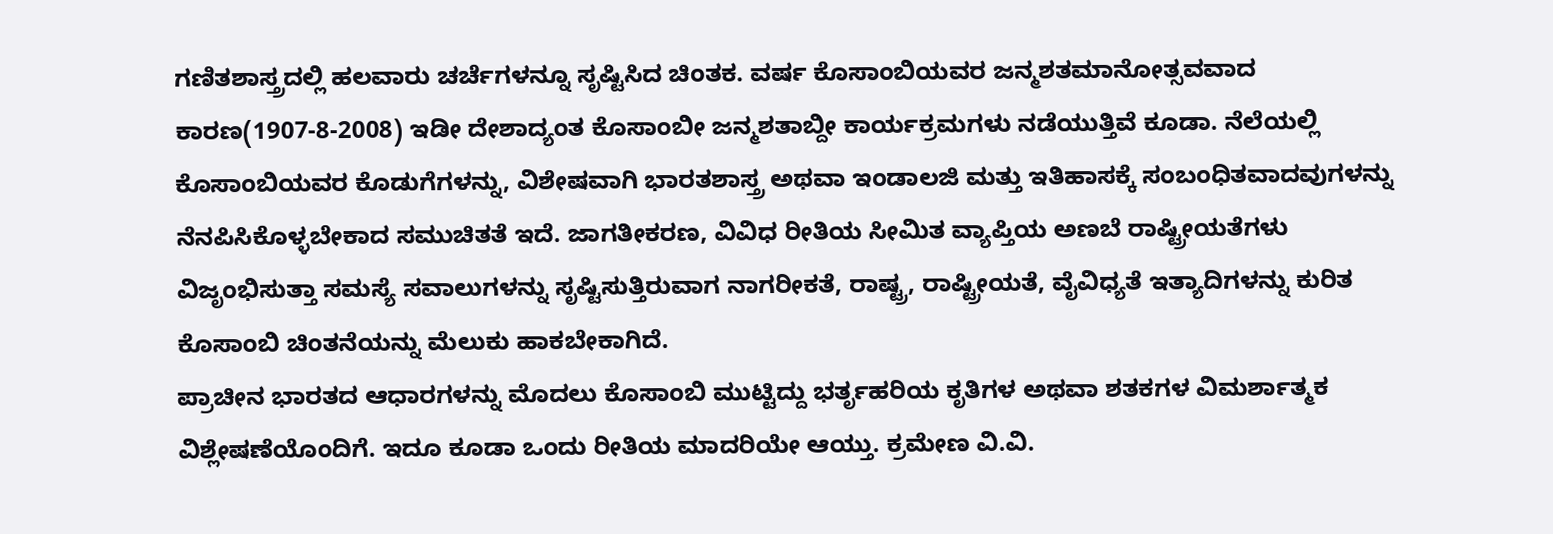ಗಣಿತಶಾಸ್ತ್ರದಲ್ಲಿ ಹಲವಾರು ಚರ್ಚೆಗಳನ್ನೂ ಸೃಷ್ಟಿಸಿದ ಚಿಂತಕ. ವರ್ಷ ಕೊಸಾಂಬಿಯವರ ಜನ್ಮಶತಮಾನೋತ್ಸವವಾದ ಕಾರಣ(1907-8-2008) ಇಡೀ ದೇಶಾದ್ಯಂತ ಕೊಸಾಂಬೀ ಜನ್ಮಶತಾಬ್ದೀ ಕಾರ್ಯಕ್ರಮಗಳು ನಡೆಯುತ್ತಿವೆ ಕೂಡಾ. ನೆಲೆಯಲ್ಲಿ ಕೊಸಾಂಬಿಯವರ ಕೊಡುಗೆಗಳನ್ನು, ವಿಶೇಷವಾಗಿ ಭಾರತಶಾಸ್ತ್ರ ಅಥವಾ ಇಂಡಾಲಜಿ ಮತ್ತು ಇತಿಹಾಸಕ್ಕೆ ಸಂಬಂಧಿತವಾದವುಗಳನ್ನು ನೆನಪಿಸಿಕೊಳ್ಳಬೇಕಾದ ಸಮುಚಿತತೆ ಇದೆ. ಜಾಗತೀಕರಣ, ವಿವಿಧ ರೀತಿಯ ಸೀಮಿತ ವ್ಯಾಪ್ತಿಯ ಅಣಬೆ ರಾಷ್ಟ್ರೀಯತೆಗಳು ವಿಜೃಂಭಿಸುತ್ತಾ ಸಮಸ್ಯೆ ಸವಾಲುಗಳನ್ನು ಸೃಷ್ಟಿಸುತ್ತಿರುವಾಗ ನಾಗರೀಕತೆ, ರಾಷ್ಟ್ರ, ರಾಷ್ಟ್ರೀಯತೆ, ವೈವಿಧ್ಯತೆ ಇತ್ಯಾದಿಗಳನ್ನು ಕುರಿತ ಕೊಸಾಂಬಿ ಚಿಂತನೆಯನ್ನು ಮೆಲುಕು ಹಾಕಬೇಕಾಗಿದೆ.
ಪ್ರಾಚೀನ ಭಾರತದ ಆಧಾರಗಳನ್ನು ಮೊದಲು ಕೊಸಾಂಬಿ ಮುಟ್ಟಿದ್ದು ಭರ್ತೃಹರಿಯ ಕೃತಿಗಳ ಅಥವಾ ಶತಕಗಳ ವಿಮರ್ಶಾತ್ಮಕ ವಿಶ್ಲೇಷಣೆಯೊಂದಿಗೆ. ಇದೂ ಕೂಡಾ ಒಂದು ರೀತಿಯ ಮಾದರಿಯೇ ಆಯ್ತು. ಕ್ರಮೇಣ ವಿ.ವಿ.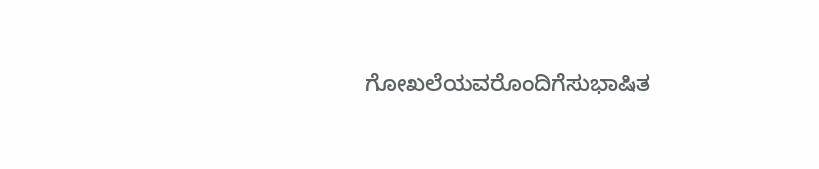ಗೋಖಲೆಯವರೊಂದಿಗೆಸುಭಾಷಿತ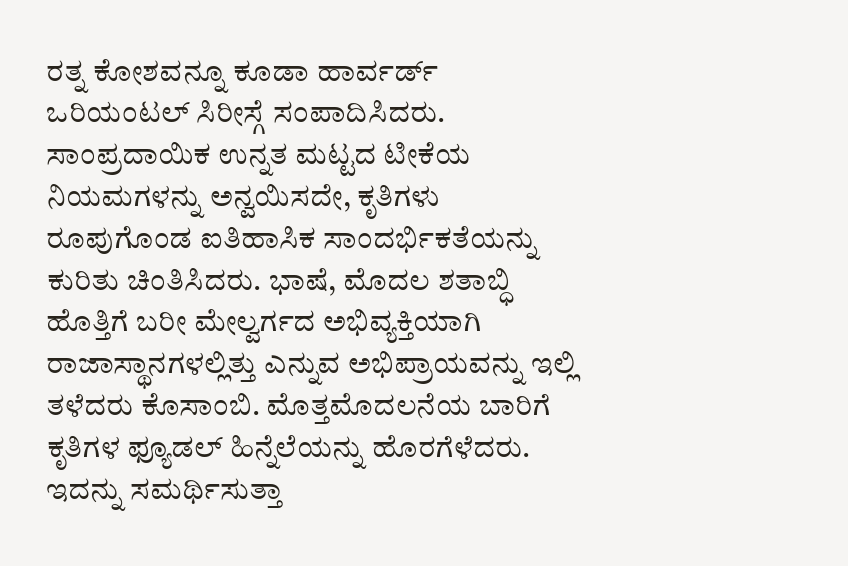ರತ್ನ ಕೋಶವನ್ನೂ ಕೂಡಾ ಹಾರ್ವರ್ಡ್ ಒರಿಯಂಟಲ್ ಸಿರೀಸ್ಗೆ ಸಂಪಾದಿಸಿದರು. ಸಾಂಪ್ರದಾಯಿಕ ಉನ್ನತ ಮಟ್ಟದ ಟೀಕೆಯ ನಿಯಮಗಳನ್ನು ಅನ್ವಯಿಸದೇ, ಕೃತಿಗಳು ರೂಪುಗೊಂಡ ಐತಿಹಾಸಿಕ ಸಾಂದರ್ಭಿಕತೆಯನ್ನು ಕುರಿತು ಚಿಂತಿಸಿದರು. ಭಾಷೆ, ಮೊದಲ ಶತಾಬ್ಧಿ ಹೊತ್ತಿಗೆ ಬರೀ ಮೇಲ್ವರ್ಗದ ಅಭಿವ್ಯಕ್ತಿಯಾಗಿ ರಾಜಾಸ್ಥಾನಗಳಲ್ಲಿತ್ತು ಎನ್ನುವ ಅಭಿಪ್ರಾಯವನ್ನು ಇಲ್ಲಿ ತಳೆದರು ಕೊಸಾಂಬಿ. ಮೊತ್ತಮೊದಲನೆಯ ಬಾರಿಗೆ ಕೃತಿಗಳ ಫ್ಯೂಡಲ್ ಹಿನ್ನೆಲೆಯನ್ನು ಹೊರಗೆಳೆದರು. ಇದನ್ನು ಸಮರ್ಥಿಸುತ್ತಾ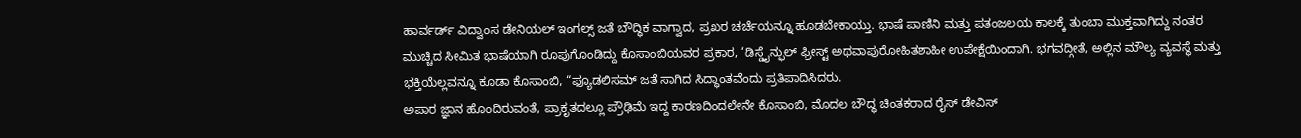ಹಾರ್ವರ್ಡ್ ವಿದ್ವಾಂಸ ಡೇನಿಯಲ್ ಇಂಗಲ್ಸ್ ಜತೆ ಬೌದ್ಧಿಕ ವಾಗ್ವಾದ, ಪ್ರಖರ ಚರ್ಚೆಯನ್ನೂ ಹೂಡಬೇಕಾಯ್ತು. ಭಾಷೆ ಪಾಣಿನಿ ಮತ್ತು ಪತಂಜಲಯ ಕಾಲಕ್ಕೆ ತುಂಬಾ ಮುಕ್ತವಾಗಿದ್ದು ನಂತರ ಮುಚ್ಚಿದ ಸೀಮಿತ ಭಾಷೆಯಾಗಿ ರೂಪುಗೊಂಡಿದ್ದು ಕೊಸಾಂಬಿಯವರ ಪ್ರಕಾರ, ‘ಡಿಸ್ಡೈನ್ಫುಲ್ ಫ್ರೀಸ್ಟ್ ಅಥವಾಪುರೋಹಿತಶಾಹೀ ಉಪೇಕ್ಷೆಯಿಂದಾಗಿ. ಭಗವದ್ಗೀತೆ, ಅಲ್ಲಿನ ಮೌಲ್ಯ ವ್ಯವಸ್ಥೆ ಮತ್ತು ಭಕ್ತಿಯೆಲ್ಲವನ್ನೂ ಕೂಡಾ ಕೊಸಾಂಬಿ, “ಫ್ಯೂಡಲಿಸಮ್ ಜತೆ ಸಾಗಿದ ಸಿದ್ಧಾಂತವೆಂದು ಪ್ರತಿಪಾದಿಸಿದರು.
ಅಪಾರ ಜ್ಞಾನ ಹೊಂದಿರುವಂತೆ, ಪ್ರಾಕೃತದಲ್ಲೂ ಪ್ರೌಢಿಮೆ ಇದ್ದ ಕಾರಣದಿಂದಲೇನೇ ಕೊಸಾಂಬಿ, ಮೊದಲ ಬೌದ್ಧ ಚಿಂತಕರಾದ ರೈಸ್ ಡೇವಿಸ್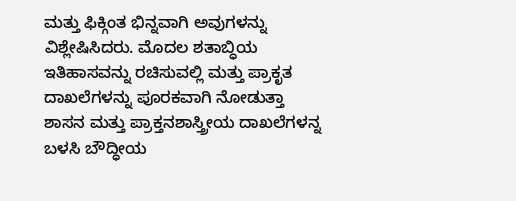ಮತ್ತು ಫಿಕ್ಗಿಂತ ಭಿನ್ನವಾಗಿ ಅವುಗಳನ್ನು ವಿಶ್ಲೇಷಿಸಿದರು. ಮೊದಲ ಶತಾಬ್ಧಿಯ ಇತಿಹಾಸವನ್ನು ರಚಿಸುವಲ್ಲಿ ಮತ್ತು ಪ್ರಾಕೃತ ದಾಖಲೆಗಳನ್ನು ಪೂರಕವಾಗಿ ನೋಡುತ್ತಾ ಶಾಸನ ಮತ್ತು ಪ್ರಾಕ್ತನಶಾಸ್ತ್ರೀಯ ದಾಖಲೆಗಳನ್ನ ಬಳಸಿ ಬೌದ್ಧೀಯ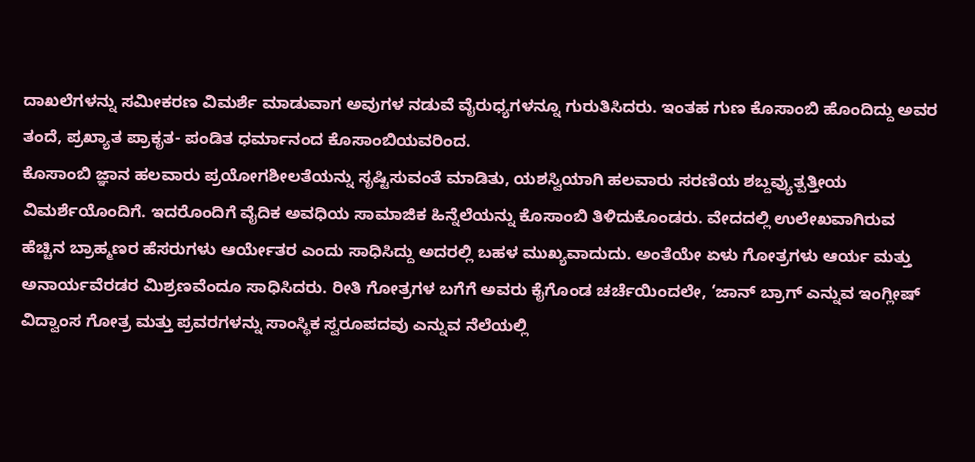ದಾಖಲೆಗಳನ್ನು ಸಮೀಕರಣ ವಿಮರ್ಶೆ ಮಾಡುವಾಗ ಅವುಗಳ ನಡುವೆ ವೈರುಧ್ಯಗಳನ್ನೂ ಗುರುತಿಸಿದರು. ಇಂತಹ ಗುಣ ಕೊಸಾಂಬಿ ಹೊಂದಿದ್ದು ಅವರ ತಂದೆ, ಪ್ರಖ್ಯಾತ ಪ್ರಾಕೃತ- ಪಂಡಿತ ಧರ್ಮಾನಂದ ಕೊಸಾಂಬಿಯವರಿಂದ.
ಕೊಸಾಂಬಿ ಜ್ಞಾನ ಹಲವಾರು ಪ್ರಯೋಗಶೀಲತೆಯನ್ನು ಸೃಷ್ಟಿಸುವಂತೆ ಮಾಡಿತು, ಯಶಸ್ವಿಯಾಗಿ ಹಲವಾರು ಸರಣಿಯ ಶಬ್ದವ್ಯುತ್ಪತ್ತೀಯ ವಿಮರ್ಶೆಯೊಂದಿಗೆ. ಇದರೊಂದಿಗೆ ವೈದಿಕ ಅವಧಿಯ ಸಾಮಾಜಿಕ ಹಿನ್ನೆಲೆಯನ್ನು ಕೊಸಾಂಬಿ ತಿಳಿದುಕೊಂಡರು. ವೇದದಲ್ಲಿ ಉಲೇಖವಾಗಿರುವ ಹೆಚ್ಚಿನ ಬ್ರಾಹ್ಮಣರ ಹೆಸರುಗಳು ಆರ್ಯೇತರ ಎಂದು ಸಾಧಿಸಿದ್ದು ಅದರಲ್ಲಿ ಬಹಳ ಮುಖ್ಯವಾದುದು. ಅಂತೆಯೇ ಏಳು ಗೋತ್ರಗಳು ಆರ್ಯ ಮತ್ತು ಅನಾರ್ಯವೆರಡರ ಮಿಶ್ರಣವೆಂದೂ ಸಾಧಿಸಿದರು. ರೀತಿ ಗೋತ್ರಗಳ ಬಗೆಗೆ ಅವರು ಕೈಗೊಂಡ ಚರ್ಚೆಯಿಂದಲೇ, ‘ಜಾನ್ ಬ್ರಾಗ್ ಎನ್ನುವ ಇಂಗ್ಲೀಷ್ ವಿದ್ವಾಂಸ ಗೋತ್ರ ಮತ್ತು ಪ್ರವರಗಳನ್ನು ಸಾಂಸ್ಥಿಕ ಸ್ವರೂಪದವು ಎನ್ನುವ ನೆಲೆಯಲ್ಲಿ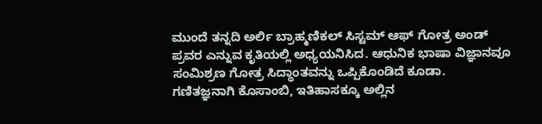ಮುಂದೆ ತನ್ನದಿ ಅರ್ಲಿ ಬ್ರಾಹ್ಮಣಿಕಲ್ ಸಿಸ್ಟಮ್ ಆಫ್ ಗೋತ್ರ ಅಂಡ್ ಪ್ರವರ ಎನ್ನುವ ಕೃತಿಯಲ್ಲಿ ಅಧ್ಯಯನಿಸಿದ. ಆಧುನಿಕ ಭಾಷಾ ವಿಜ್ಞಾನವೂ ಸಂಮಿಶ್ರಣ ಗೋತ್ರ ಸಿದ್ಧಾಂತವನ್ನು ಒಪ್ಪಿಕೊಂಡಿದೆ ಕೂಡಾ.
ಗಣಿತಜ್ಞನಾಗಿ ಕೊಸಾಂಬಿ, ಇತಿಹಾಸಕ್ಕೂ ಅಲ್ಲಿನ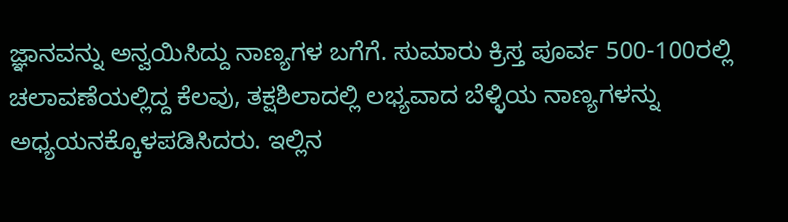ಜ್ಞಾನವನ್ನು ಅನ್ವಯಿಸಿದ್ದು ನಾಣ್ಯಗಳ ಬಗೆಗೆ. ಸುಮಾರು ಕ್ರಿಸ್ತ ಪೂರ್ವ 500-100ರಲ್ಲಿ ಚಲಾವಣೆಯಲ್ಲಿದ್ದ ಕೆಲವು, ತಕ್ಷಶಿಲಾದಲ್ಲಿ ಲಭ್ಯವಾದ ಬೆಳ್ಳಿಯ ನಾಣ್ಯಗಳನ್ನು ಅಧ್ಯಯನಕ್ಕೊಳಪಡಿಸಿದರು. ಇಲ್ಲಿನ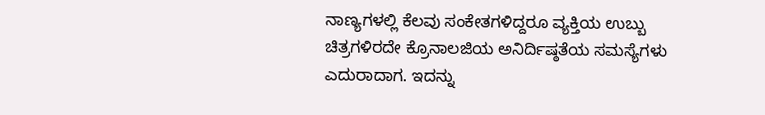ನಾಣ್ಯಗಳಲ್ಲಿ ಕೆಲವು ಸಂಕೇತಗಳಿದ್ದರೂ ವ್ಯಕ್ತಿಯ ಉಬ್ಬು ಚಿತ್ರಗಳಿರದೇ ಕ್ರೊನಾಲಜಿಯ ಅನಿರ್ದಿಷ್ಠತೆಯ ಸಮಸ್ಯೆಗಳು ಎದುರಾದಾಗ. ಇದನ್ನು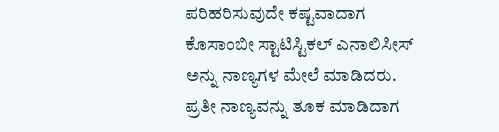ಪರಿಹರಿಸುವುದೇ ಕಷ್ಟವಾದಾಗ ಕೊಸಾಂಬೀ ಸ್ಟಾಟಿಸ್ಟಿಕಲ್ ಎನಾಲಿಸೀಸ್ ಅನ್ನು ನಾಣ್ಯಗಳ ಮೇಲೆ ಮಾಡಿದರು. ಪ್ರತೀ ನಾಣ್ಯವನ್ನು ತೂಕ ಮಾಡಿದಾಗ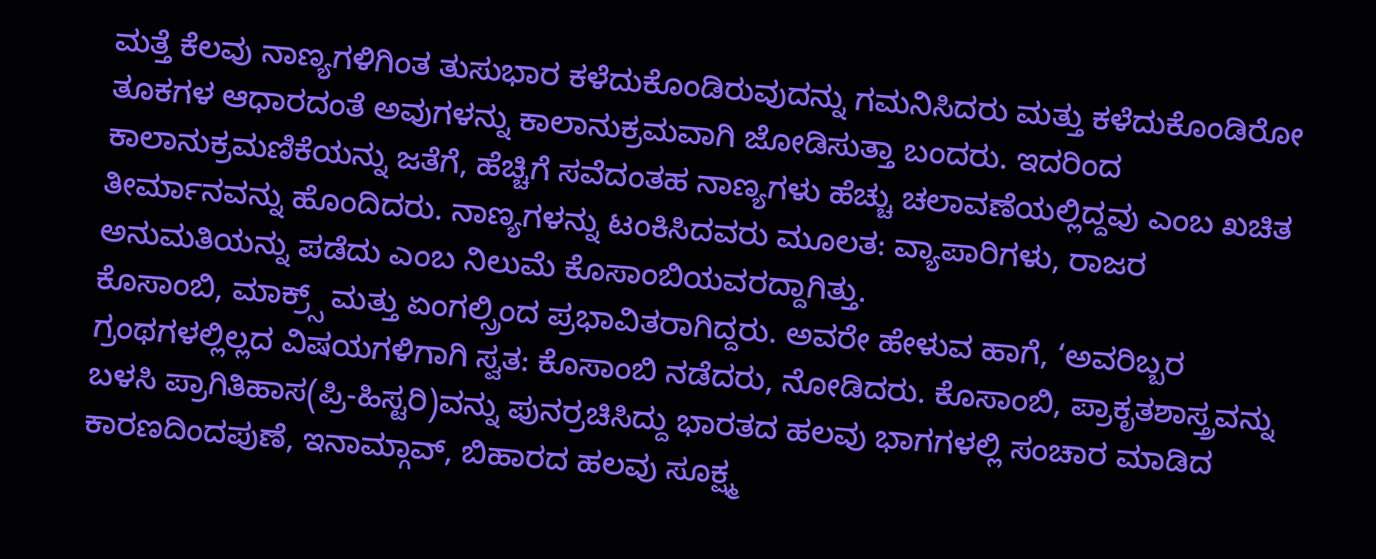ಮತ್ತೆ ಕೆಲವು ನಾಣ್ಯಗಳಿಗಿಂತ ತುಸುಭಾರ ಕಳೆದುಕೊಂಡಿರುವುದನ್ನು ಗಮನಿಸಿದರು ಮತ್ತು ಕಳೆದುಕೊಂಡಿರೋ ತೂಕಗಳ ಆಧಾರದಂತೆ ಅವುಗಳನ್ನು ಕಾಲಾನುಕ್ರಮವಾಗಿ ಜೋಡಿಸುತ್ತಾ ಬಂದರು. ಇದರಿಂದ ಕಾಲಾನುಕ್ರಮಣಿಕೆಯನ್ನು ಜತೆಗೆ, ಹೆಚ್ಚಿಗೆ ಸವೆದಂತಹ ನಾಣ್ಯಗಳು ಹೆಚ್ಚು ಚಲಾವಣೆಯಲ್ಲಿದ್ದವು ಎಂಬ ಖಚಿತ ತೀರ್ಮಾನವನ್ನು ಹೊಂದಿದರು. ನಾಣ್ಯಗಳನ್ನು ಟಂಕಿಸಿದವರು ಮೂಲತ: ವ್ಯಾಪಾರಿಗಳು, ರಾಜರ ಅನುಮತಿಯನ್ನು ಪಡೆದು ಎಂಬ ನಿಲುಮೆ ಕೊಸಾಂಬಿಯವರದ್ದಾಗಿತ್ತು.
ಕೊಸಾಂಬಿ, ಮಾಕ್ರ್ಸ್ ಮತ್ತು ಏಂಗಲ್ಸ್ರಿಂದ ಪ್ರಭಾವಿತರಾಗಿದ್ದರು. ಅವರೇ ಹೇಳುವ ಹಾಗೆ, ‘ಅವರಿಬ್ಬರ ಗ್ರಂಥಗಳಲ್ಲಿಲ್ಲದ ವಿಷಯಗಳಿಗಾಗಿ ಸ್ವತ: ಕೊಸಾಂಬಿ ನಡೆದರು, ನೋಡಿದರು. ಕೊಸಾಂಬಿ, ಪ್ರಾಕೃತಶಾಸ್ತ್ರವನ್ನು ಬಳಸಿ ಪ್ರಾಗಿತಿಹಾಸ(ಪ್ರಿ-ಹಿಸ್ಟರಿ)ವನ್ನು ಪುನರ್ರಚಿಸಿದ್ದು ಭಾರತದ ಹಲವು ಭಾಗಗಳಲ್ಲಿ ಸಂಚಾರ ಮಾಡಿದ ಕಾರಣದಿಂದಪುಣೆ, ಇನಾಮ್ಗಾವ್, ಬಿಹಾರದ ಹಲವು ಸೂಕ್ಷ್ಮ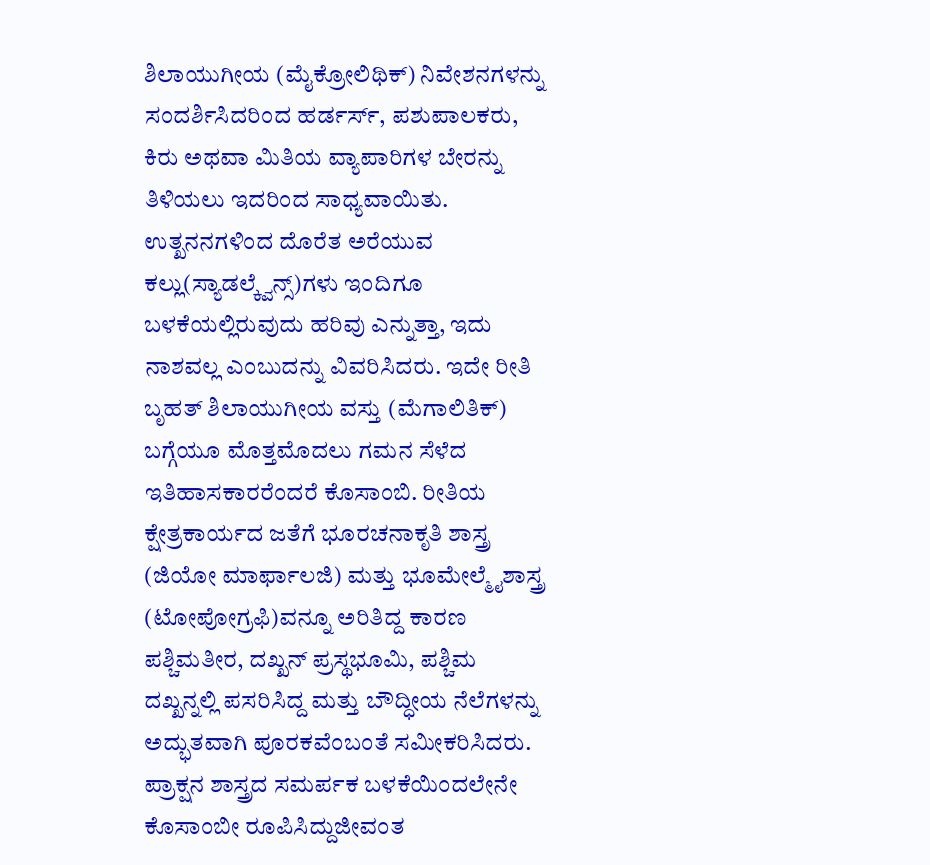ಶಿಲಾಯುಗೀಯ (ಮೈಕ್ರೋಲಿಥಿಕ್) ನಿವೇಶನಗಳನ್ನು ಸಂದರ್ಶಿಸಿದರಿಂದ ಹರ್ಡರ್ಸ್, ಪಶುಪಾಲಕರು, ಕಿರು ಅಥವಾ ಮಿತಿಯ ವ್ಯಾಪಾರಿಗಳ ಬೇರನ್ನು ತಿಳಿಯಲು ಇದರಿಂದ ಸಾಧ್ಯವಾಯಿತು. ಉತ್ಖನನಗಳಿಂದ ದೊರೆತ ಅರೆಯುವ ಕಲ್ಲು(ಸ್ಯಾಡಲ್ಕ್ವೆನ್ಸ್)ಗಳು ಇಂದಿಗೂ ಬಳಕೆಯಲ್ಲಿರುವುದು ಹರಿವು ಎನ್ನುತ್ತಾ, ಇದು ನಾಶವಲ್ಲ ಎಂಬುದನ್ನು ವಿವರಿಸಿದರು. ಇದೇ ರೀತಿ ಬೃಹತ್ ಶಿಲಾಯುಗೀಯ ವಸ್ತು (ಮೆಗಾಲಿತಿಕ್) ಬಗ್ಗೆಯೂ ಮೊತ್ತಮೊದಲು ಗಮನ ಸೆಳೆದ ಇತಿಹಾಸಕಾರರೆಂದರೆ ಕೊಸಾಂಬಿ. ರೀತಿಯ ಕ್ಷೇತ್ರಕಾರ್ಯದ ಜತೆಗೆ ಭೂರಚನಾಕೃತಿ ಶಾಸ್ತ್ರ (ಜಿಯೋ ಮಾರ್ಫಾಲಜಿ) ಮತ್ತು ಭೂಮೇಲ್ಮೈಶಾಸ್ತ್ರ (ಟೋಪೋಗ್ರಫಿ)ವನ್ನೂ ಅರಿತಿದ್ದ ಕಾರಣ ಪಶ್ಚಿಮತೀರ, ದಖ್ಖನ್ ಪ್ರಸ್ಥಭೂಮಿ, ಪಶ್ಚಿಮ ದಖ್ಖನ್ನಲ್ಲಿ ಪಸರಿಸಿದ್ದ ಮತ್ತು ಬೌದ್ಧೀಯ ನೆಲೆಗಳನ್ನು ಅದ್ಭುತವಾಗಿ ಪೂರಕವೆಂಬಂತೆ ಸಮೀಕರಿಸಿದರು. ಪ್ರಾಕ್ಷನ ಶಾಸ್ತ್ರದ ಸಮರ್ಪಕ ಬಳಕೆಯಿಂದಲೇನೇ ಕೊಸಾಂಬೀ ರೂಪಿಸಿದ್ದುಜೀವಂತ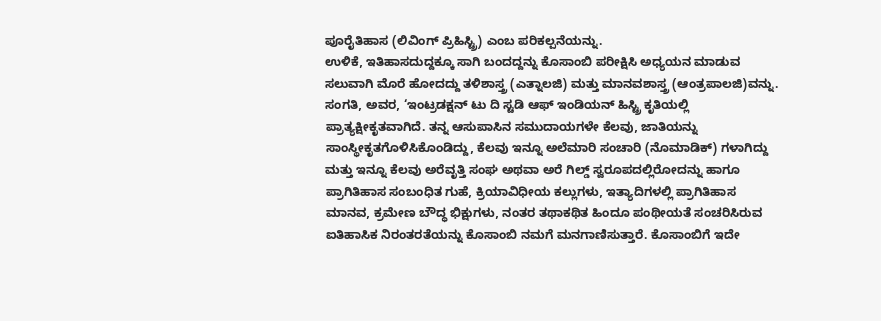ಪೂರೈತಿಹಾಸ (ಲಿವಿಂಗ್ ಪ್ರಿಹಿಸ್ಟ್ರಿ) ಎಂಬ ಪರಿಕಲ್ಪನೆಯನ್ನು.
ಉಳಿಕೆ, ಇತಿಹಾಸದುದ್ದಕ್ಕೂ ಸಾಗಿ ಬಂದದ್ದನ್ನು ಕೊಸಾಂಬಿ ಪರೀಕ್ಷಿಸಿ ಅಧ್ಯಯನ ಮಾಡುವ ಸಲುವಾಗಿ ಮೊರೆ ಹೋದದ್ದು ತಳಿಶಾಸ್ತ್ರ (ಎತ್ನಾಲಜಿ) ಮತ್ತು ಮಾನವಶಾಸ್ತ್ರ (ಆಂತ್ರಪಾಲಜಿ)ವನ್ನು. ಸಂಗತಿ, ಅವರ, ‘ಇಂಟ್ರಡಕ್ಷನ್ ಟು ದಿ ಸ್ಟಡಿ ಆಫ್ ಇಂಡಿಯನ್ ಹಿಸ್ಟ್ರಿ ಕೃತಿಯಲ್ಲಿ ಪ್ರಾತ್ಯಕ್ಷೀಕೃತವಾಗಿದೆ. ತನ್ನ ಆಸುಪಾಸಿನ ಸಮುದಾಯಗಳೇ ಕೆಲವು, ಜಾತಿಯನ್ನು ಸಾಂಸ್ಥೀಕೃತಗೊಳಿಸಿಕೊಂಡಿದ್ದು, ಕೆಲವು ಇನ್ನೂ ಅಲೆಮಾರಿ ಸಂಚಾರಿ (ನೊಮಾಡಿಕ್) ಗಳಾಗಿದ್ದು ಮತ್ತು ಇನ್ನೂ ಕೆಲವು ಅರೆವೃತ್ತಿ ಸಂಘ ಅಥವಾ ಅರೆ ಗಿಲ್ಡ್ ಸ್ವರೂಪದಲ್ಲಿರೋದನ್ನು ಹಾಗೂ ಪ್ರಾಗಿತಿಹಾಸ ಸಂಬಂಧಿತ ಗುಹೆ, ಕ್ರಿಯಾವಿಧೀಯ ಕಲ್ಲುಗಳು, ಇತ್ಯಾದಿಗಳಲ್ಲಿ ಪ್ರಾಗಿತಿಹಾಸ ಮಾನವ, ಕ್ರಮೇಣ ಬೌದ್ಧ ಭಿಕ್ಷುಗಳು, ನಂತರ ತಥಾಕಥಿತ ಹಿಂದೂ ಪಂಥೀಯತೆ ಸಂಚರಿಸಿರುವ ಐತಿಹಾಸಿಕ ನಿರಂತರತೆಯನ್ನು ಕೊಸಾಂಬಿ ನಮಗೆ ಮನಗಾಣಿಸುತ್ತಾರೆ. ಕೊಸಾಂಬಿಗೆ ಇದೇ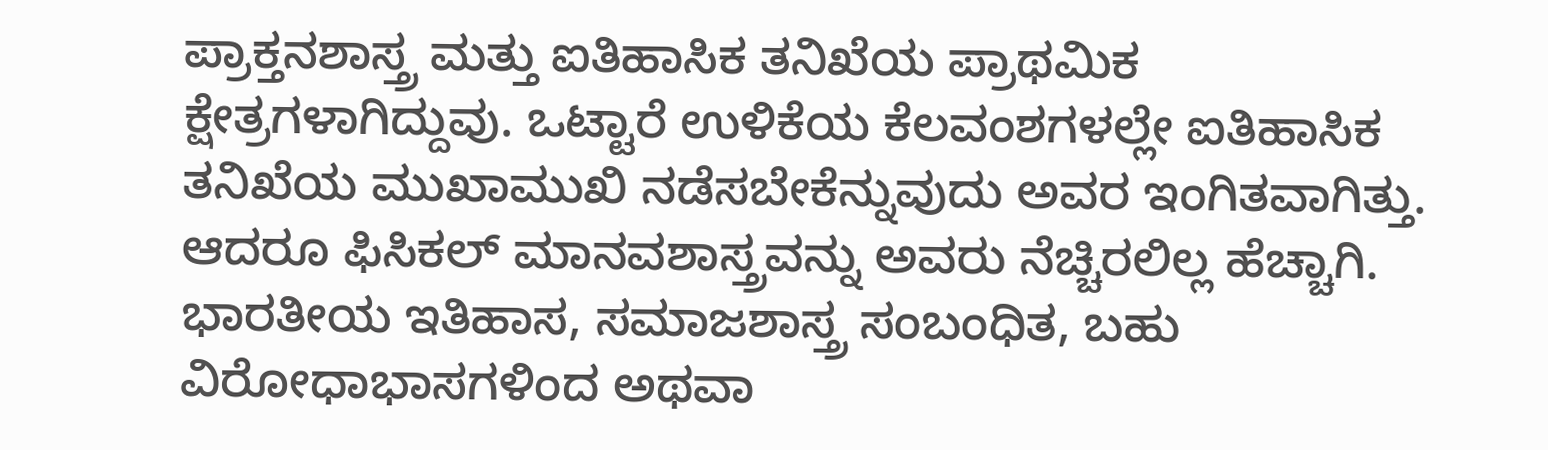ಪ್ರಾಕ್ತನಶಾಸ್ತ್ರ ಮತ್ತು ಐತಿಹಾಸಿಕ ತನಿಖೆಯ ಪ್ರಾಥಮಿಕ ಕ್ಷೇತ್ರಗಳಾಗಿದ್ದುವು. ಒಟ್ಟಾರೆ ಉಳಿಕೆಯ ಕೆಲವಂಶಗಳಲ್ಲೇ ಐತಿಹಾಸಿಕ ತನಿಖೆಯ ಮುಖಾಮುಖಿ ನಡೆಸಬೇಕೆನ್ನುವುದು ಅವರ ಇಂಗಿತವಾಗಿತ್ತು. ಆದರೂ ಫಿಸಿಕಲ್ ಮಾನವಶಾಸ್ತ್ರವನ್ನು ಅವರು ನೆಚ್ಚಿರಲಿಲ್ಲ ಹೆಚ್ಚಾಗಿ.
ಭಾರತೀಯ ಇತಿಹಾಸ, ಸಮಾಜಶಾಸ್ತ್ರ ಸಂಬಂಧಿತ, ಬಹು ವಿರೋಧಾಭಾಸಗಳಿಂದ ಅಥವಾ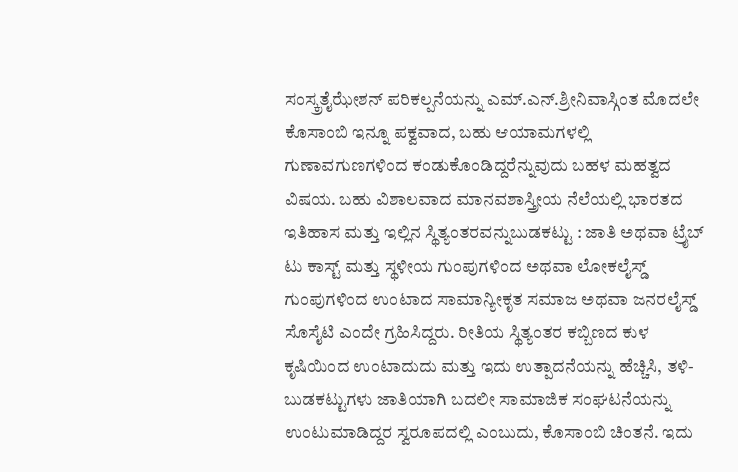ಸಂಸ್ಕ್ರತೈಝೇಶನ್ ಪರಿಕಲ್ಪನೆಯನ್ನು ಎಮ್.ಎನ್.ಶ್ರೀನಿವಾಸ್ಗಿಂತ ಮೊದಲೇ ಕೊಸಾಂಬಿ ಇನ್ನೂ ಪಕ್ವವಾದ, ಬಹು ಆಯಾಮಗಳಲ್ಲಿ ಗುಣಾವಗುಣಗಳಿಂದ ಕಂಡುಕೊಂಡಿದ್ದರೆನ್ನುವುದು ಬಹಳ ಮಹತ್ವದ ವಿಷಯ. ಬಹು ವಿಶಾಲವಾದ ಮಾನವಶಾಸ್ತ್ರೀಯ ನೆಲೆಯಲ್ಲಿ ಭಾರತದ ಇತಿಹಾಸ ಮತ್ತು ಇಲ್ಲಿನ ಸ್ಥಿತ್ಯಂತರವನ್ನುಬುಡಕಟ್ಟು : ಜಾತಿ ಅಥವಾ ಟ್ರೈಬ್ ಟು ಕಾಸ್ಟ್ ಮತ್ತು ಸ್ಥಳೀಯ ಗುಂಪುಗಳಿಂದ ಅಥವಾ ಲೋಕಲೈಸ್ಡ್ ಗುಂಪುಗಳಿಂದ ಉಂಟಾದ ಸಾಮಾನ್ಯೀಕೃತ ಸಮಾಜ ಅಥವಾ ಜನರಲೈಸ್ಡ್ ಸೊಸೈಟಿ ಎಂದೇ ಗ್ರಹಿಸಿದ್ದರು. ರೀತಿಯ ಸ್ಥಿತ್ಯಂತರ ಕಬ್ಬಿಣದ ಕುಳ ಕೃಷಿಯಿಂದ ಉಂಟಾದುದು ಮತ್ತು ಇದು ಉತ್ಪಾದನೆಯನ್ನು ಹೆಚ್ಚಿಸಿ, ತಳಿ-ಬುಡಕಟ್ಟುಗಳು ಜಾತಿಯಾಗಿ ಬದಲೀ ಸಾಮಾಜಿಕ ಸಂಘಟನೆಯನ್ನು ಉಂಟುಮಾಡಿದ್ದರ ಸ್ವರೂಪದಲ್ಲಿ ಎಂಬುದು, ಕೊಸಾಂಬಿ ಚಿಂತನೆ. ಇದು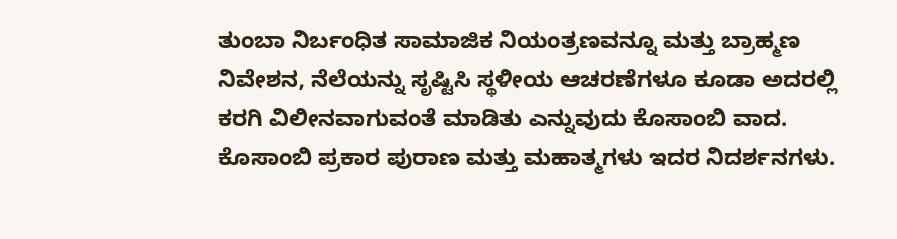ತುಂಬಾ ನಿರ್ಬಂಧಿತ ಸಾಮಾಜಿಕ ನಿಯಂತ್ರಣವನ್ನೂ ಮತ್ತು ಬ್ರಾಹ್ಮಣ ನಿವೇಶನ, ನೆಲೆಯನ್ನು ಸೃಷ್ಟಿಸಿ ಸ್ಥಳೀಯ ಆಚರಣೆಗಳೂ ಕೂಡಾ ಅದರಲ್ಲಿ ಕರಗಿ ವಿಲೀನವಾಗುವಂತೆ ಮಾಡಿತು ಎನ್ನುವುದು ಕೊಸಾಂಬಿ ವಾದ. ಕೊಸಾಂಬಿ ಪ್ರಕಾರ ಪುರಾಣ ಮತ್ತು ಮಹಾತ್ಮಗಳು ಇದರ ನಿದರ್ಶನಗಳು.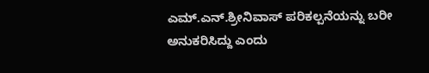ಎಮ್.ಎನ್.ಶ್ರೀನಿವಾಸ್ ಪರಿಕಲ್ಪನೆಯನ್ನು ಬರೀ ಅನುಕರಿಸಿದ್ದು ಎಂದು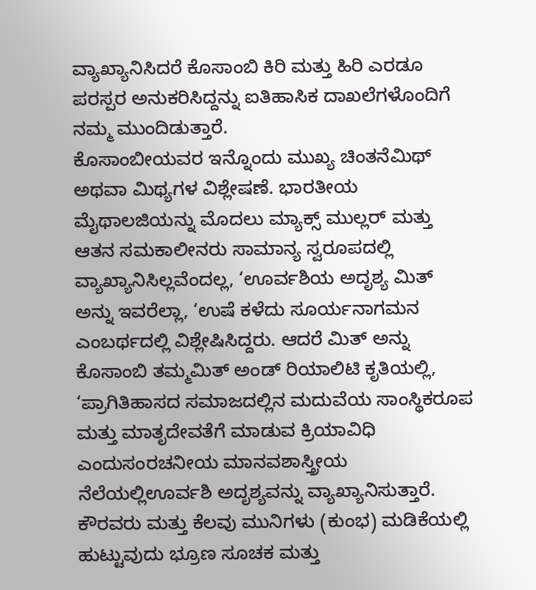ವ್ಯಾಖ್ಯಾನಿಸಿದರೆ ಕೊಸಾಂಬಿ ಕಿರಿ ಮತ್ತು ಹಿರಿ ಎರಡೂ ಪರಸ್ಪರ ಅನುಕರಿಸಿದ್ದನ್ನು ಐತಿಹಾಸಿಕ ದಾಖಲೆಗಳೊಂದಿಗೆ ನಮ್ಮ ಮುಂದಿಡುತ್ತಾರೆ.
ಕೊಸಾಂಬೀಯವರ ಇನ್ನೊಂದು ಮುಖ್ಯ ಚಿಂತನೆಮಿಥ್ ಅಥವಾ ಮಿಥ್ಯಗಳ ವಿಶ್ಲೇಷಣೆ. ಭಾರತೀಯ ಮೈಥಾಲಜಿಯನ್ನು ಮೊದಲು ಮ್ಯಾಕ್ಸ್ ಮುಲ್ಲರ್ ಮತ್ತು ಆತನ ಸಮಕಾಲೀನರು ಸಾಮಾನ್ಯ ಸ್ವರೂಪದಲ್ಲಿ ವ್ಯಾಖ್ಯಾನಿಸಿಲ್ಲವೆಂದಲ್ಲ, ‘ಊರ್ವಶಿಯ ಅದೃಶ್ಯ ಮಿತ್ ಅನ್ನು ಇವರೆಲ್ಲಾ, ‘ಉಷೆ ಕಳೆದು ಸೂರ್ಯನಾಗಮನ ಎಂಬರ್ಥದಲ್ಲಿ ವಿಶ್ಲೇಷಿಸಿದ್ದರು. ಆದರೆ ಮಿತ್ ಅನ್ನು ಕೊಸಾಂಬಿ ತಮ್ಮಮಿತ್ ಅಂಡ್ ರಿಯಾಲಿಟಿ ಕೃತಿಯಲ್ಲಿ, ‘ಪ್ರಾಗಿತಿಹಾಸದ ಸಮಾಜದಲ್ಲಿನ ಮದುವೆಯ ಸಾಂಸ್ಥಿಕರೂಪ ಮತ್ತು ಮಾತೃದೇವತೆಗೆ ಮಾಡುವ ಕ್ರಿಯಾವಿಧಿ ಎಂದುಸಂರಚನೀಯ ಮಾನವಶಾಸ್ತ್ರೀಯ ನೆಲೆಯಲ್ಲಿಊರ್ವಶಿ ಅದೃಶ್ಯವನ್ನು ವ್ಯಾಖ್ಯಾನಿಸುತ್ತಾರೆ. ಕೌರವರು ಮತ್ತು ಕೆಲವು ಮುನಿಗಳು (ಕುಂಭ) ಮಡಿಕೆಯಲ್ಲಿ ಹುಟ್ಟುವುದು ಭ್ರೂಣ ಸೂಚಕ ಮತ್ತು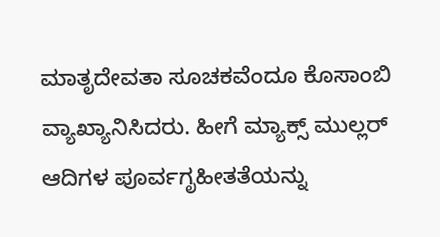ಮಾತೃದೇವತಾ ಸೂಚಕವೆಂದೂ ಕೊಸಾಂಬಿ  ವ್ಯಾಖ್ಯಾನಿಸಿದರು. ಹೀಗೆ ಮ್ಯಾಕ್ಸ್ ಮುಲ್ಲರ್
ಆದಿಗಳ ಪೂರ್ವಗೃಹೀತತೆಯನ್ನು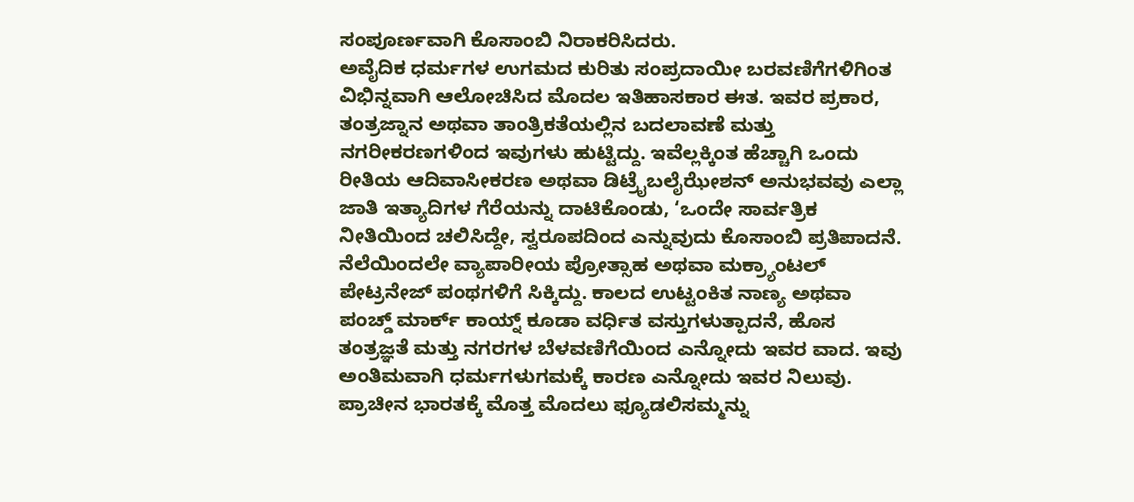ಸಂಪೂರ್ಣವಾಗಿ ಕೊಸಾಂಬಿ ನಿರಾಕರಿಸಿದರು.
ಅವೈದಿಕ ಧರ್ಮಗಳ ಉಗಮದ ಕುರಿತು ಸಂಪ್ರದಾಯೀ ಬರವಣಿಗೆಗಳಿಗಿಂತ ವಿಭಿನ್ನವಾಗಿ ಆಲೋಚಿಸಿದ ಮೊದಲ ಇತಿಹಾಸಕಾರ ಈತ. ಇವರ ಪ್ರಕಾರ, ತಂತ್ರಜ್ನಾನ ಅಥವಾ ತಾಂತ್ರಿಕತೆಯಲ್ಲಿನ ಬದಲಾವಣೆ ಮತ್ತು ನಗರೀಕರಣಗಳಿಂದ ಇವುಗಳು ಹುಟ್ಟಿದ್ದು. ಇವೆಲ್ಲಕ್ಕಿಂತ ಹೆಚ್ಚಾಗಿ ಒಂದು ರೀತಿಯ ಆದಿವಾಸೀಕರಣ ಅಥವಾ ಡಿಟ್ರೈಬಲೈಝೇಶನ್ ಅನುಭವವು ಎಲ್ಲಾ ಜಾತಿ ಇತ್ಯಾದಿಗಳ ಗೆರೆಯನ್ನು ದಾಟಿಕೊಂಡು, ‘ಒಂದೇ ಸಾರ್ವತ್ರಿಕ ನೀತಿಯಿಂದ ಚಲಿಸಿದ್ದೇ, ಸ್ವರೂಪದಿಂದ ಎನ್ನುವುದು ಕೊಸಾಂಬಿ ಪ್ರತಿಪಾದನೆ. ನೆಲೆಯಿಂದಲೇ ವ್ಯಾಪಾರೀಯ ಪ್ರೋತ್ಸಾಹ ಅಥವಾ ಮಕ್ರ್ಯಾಂಟಲ್ ಪೇಟ್ರನೇಜ್ ಪಂಥಗಳಿಗೆ ಸಿಕ್ಕಿದ್ದು. ಕಾಲದ ಉಟ್ಟಂಕಿತ ನಾಣ್ಯ ಅಥವಾ ಪಂಚ್ಡ್ ಮಾರ್ಕ್ ಕಾಯ್ನ್ ಕೂಡಾ ವರ್ಧಿತ ವಸ್ತುಗಳುತ್ಪಾದನೆ, ಹೊಸ ತಂತ್ರಜ್ಞತೆ ಮತ್ತು ನಗರಗಳ ಬೆಳವಣಿಗೆಯಿಂದ ಎನ್ನೋದು ಇವರ ವಾದ. ಇವು ಅಂತಿಮವಾಗಿ ಧರ್ಮಗಳುಗಮಕ್ಕೆ ಕಾರಣ ಎನ್ನೋದು ಇವರ ನಿಲುವು.
ಪ್ರಾಚೀನ ಭಾರತಕ್ಕೆ ಮೊತ್ತ ಮೊದಲು ಫ್ಯೂಡಲಿಸಮ್ಮನ್ನು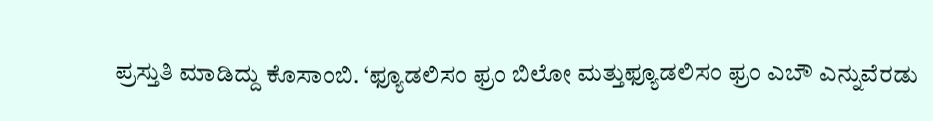ಪ್ರಸ್ತುತಿ ಮಾಡಿದ್ದು ಕೊಸಾಂಬಿ. ‘ಫ್ಯೂಡಲಿಸಂ ಫ್ರಂ ಬಿಲೋ ಮತ್ತುಫ್ಯೂಡಲಿಸಂ ಫ್ರಂ ಎಬೌ ಎನ್ನುವೆರಡು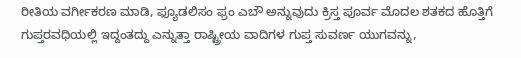ರೀತಿಯ ವರ್ಗೀಕರಣ ಮಾಡಿ, ಫ್ಯೂಡಲಿಸಂ ಫ್ರಂ ಎಬೌ ಅನ್ನುವುದು ಕ್ರಿಸ್ತ ಪೂರ್ವ ಮೊದಲ ಶತಕದ ಹೊತ್ತಿಗೆ ಗುಪ್ತರವಧಿಯಲ್ಲಿ ಇದ್ದಂತದ್ದು ಎನ್ನುತ್ತಾ ರಾಷ್ಟ್ರೀಯ ವಾದಿಗಳ ಗುಪ್ತ ಸುವರ್ಣ ಯುಗವನ್ನು,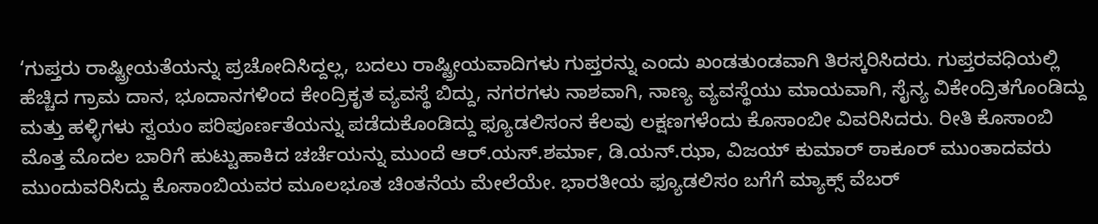‘ಗುಪ್ತರು ರಾಷ್ಟ್ರೀಯತೆಯನ್ನು ಪ್ರಚೋದಿಸಿದ್ದಲ್ಲ, ಬದಲು ರಾಷ್ಟ್ರೀಯವಾದಿಗಳು ಗುಪ್ತರನ್ನು ಎಂದು ಖಂಡತುಂಡವಾಗಿ ತಿರಸ್ಕರಿಸಿದರು. ಗುಪ್ತರವಧಿಯಲ್ಲಿ ಹೆಚ್ಚಿದ ಗ್ರಾಮ ದಾನ, ಭೂದಾನಗಳಿಂದ ಕೇಂದ್ರಿಕೃತ ವ್ಯವಸ್ಥೆ ಬಿದ್ದು, ನಗರಗಳು ನಾಶವಾಗಿ, ನಾಣ್ಯ ವ್ಯವಸ್ಥೆಯು ಮಾಯವಾಗಿ, ಸೈನ್ಯ ವಿಕೇಂದ್ರಿತಗೊಂಡಿದ್ದು ಮತ್ತು ಹಳ್ಳಿಗಳು ಸ್ವಯಂ ಪರಿಪೂರ್ಣತೆಯನ್ನು ಪಡೆದುಕೊಂಡಿದ್ದು ಫ್ಯೂಡಲಿಸಂನ ಕೆಲವು ಲಕ್ಷಣಗಳೆಂದು ಕೊಸಾಂಬೀ ವಿವರಿಸಿದರು. ರೀತಿ ಕೊಸಾಂಬಿ ಮೊತ್ತ ಮೊದಲ ಬಾರಿಗೆ ಹುಟ್ಟುಹಾಕಿದ ಚರ್ಚೆಯನ್ನು ಮುಂದೆ ಆರ್.ಯಸ್.ಶರ್ಮಾ, ಡಿ.ಯನ್.ಝಾ, ವಿಜಯ್ ಕುಮಾರ್ ಠಾಕೂರ್ ಮುಂತಾದವರು ಮುಂದುವರಿಸಿದ್ದು ಕೊಸಾಂಬಿಯವರ ಮೂಲಭೂತ ಚಿಂತನೆಯ ಮೇಲೆಯೇ. ಭಾರತೀಯ ಫ್ಯೂಡಲಿಸಂ ಬಗೆಗೆ ಮ್ಯಾಕ್ಸ್ ವೆಬರ್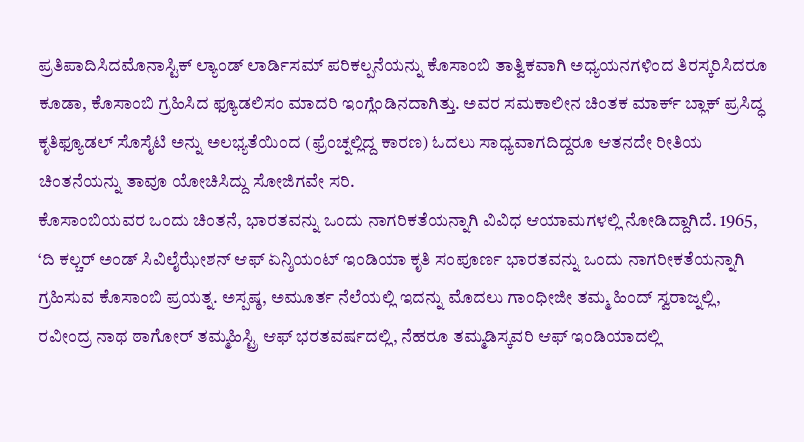ಪ್ರತಿಪಾದಿಸಿದಮೊನಾಸ್ಟಿಕ್ ಲ್ಯಾಂಡ್ ಲಾರ್ಡಿಸಮ್ ಪರಿಕಲ್ಪನೆಯನ್ನು ಕೊಸಾಂಬಿ ತಾತ್ವಿಕವಾಗಿ ಅಧ್ಯಯನಗಳಿಂದ ತಿರಸ್ಕರಿಸಿದರೂ ಕೂಡಾ, ಕೊಸಾಂಬಿ ಗ್ರಹಿಸಿದ ಫ್ಯೂಡಲಿಸಂ ಮಾದರಿ ಇಂಗ್ಲೆಂಡಿನದಾಗಿತ್ತು. ಅವರ ಸಮಕಾಲೀನ ಚಿಂತಕ ಮಾರ್ಕ್ ಬ್ಲಾಕ್ ಪ್ರಸಿದ್ಧ ಕೃತಿಫ್ಯೂಡಲ್ ಸೊಸೈಟಿ ಅನ್ನು ಅಲಭ್ಯತೆಯಿಂದ (ಫ್ರೆಂಚ್ನಲ್ಲಿದ್ದ ಕಾರಣ) ಓದಲು ಸಾಧ್ಯವಾಗದಿದ್ದರೂ ಆತನದೇ ರೀತಿಯ ಚಿಂತನೆಯನ್ನು ತಾವೂ ಯೋಚಿಸಿದ್ದು ಸೋಜಿಗವೇ ಸರಿ.
ಕೊಸಾಂಬಿಯವರ ಒಂದು ಚಿಂತನೆ, ಭಾರತವನ್ನು ಒಂದು ನಾಗರಿಕತೆಯನ್ನಾಗಿ ವಿವಿಧ ಆಯಾಮಗಳಲ್ಲಿ ನೋಡಿದ್ದಾಗಿದೆ. 1965, ‘ದಿ ಕಲ್ಚರ್ ಅಂಡ್ ಸಿವಿಲೈಝೇಶನ್ ಆಫ್ ಏನ್ಶಿಯಂಟ್ ಇಂಡಿಯಾ ಕೃತಿ ಸಂಪೂರ್ಣ ಭಾರತವನ್ನು ಒಂದು ನಾಗರೀಕತೆಯನ್ನಾಗಿ ಗ್ರಹಿಸುವ ಕೊಸಾಂಬಿ ಪ್ರಯತ್ನ. ಅಸ್ಪಷ್ಠ, ಅಮೂರ್ತ ನೆಲೆಯಲ್ಲಿ ಇದನ್ನು ಮೊದಲು ಗಾಂಧೀಜೀ ತಮ್ಮ ಹಿಂದ್ ಸ್ವರಾಜ್ನಲ್ಲಿ, ರವೀಂದ್ರ ನಾಥ ಠಾಗೋರ್ ತಮ್ಮಹಿಸ್ಟ್ರಿ ಆಫ್ ಭರತವರ್ಷದಲ್ಲಿ, ನೆಹರೂ ತಮ್ಮಡಿಸ್ಕವರಿ ಆಫ್ ಇಂಡಿಯಾದಲ್ಲಿ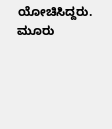ಯೋಚಿಸಿದ್ದರು. ಮೂರು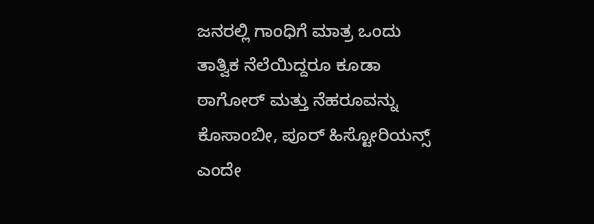ಜನರಲ್ಲಿ ಗಾಂಧಿಗೆ ಮಾತ್ರ ಒಂದು ತಾತ್ವಿಕ ನೆಲೆಯಿದ್ದರೂ ಕೂಡಾ ಠಾಗೋರ್ ಮತ್ತು ನೆಹರೂವನ್ನು ಕೊಸಾಂಬೀ, ಪೂರ್ ಹಿಸ್ಟೋರಿಯನ್ಸ್ ಎಂದೇ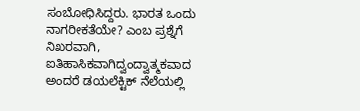ಸಂಬೋಧಿಸಿದ್ದರು. ಭಾರತ ಒಂದು ನಾಗರೀಕತೆಯೇ? ಎಂಬ ಪ್ರಶ್ನೆಗೆ ನಿಖರವಾಗಿ, ಐತಿಹಾಸಿಕವಾಗಿದ್ವಂದ್ವಾತ್ಮಕವಾದ ಅಂದರೆ ಡಯಲೆಕ್ಟಿಕ್ ನೆಲೆಯಲ್ಲಿ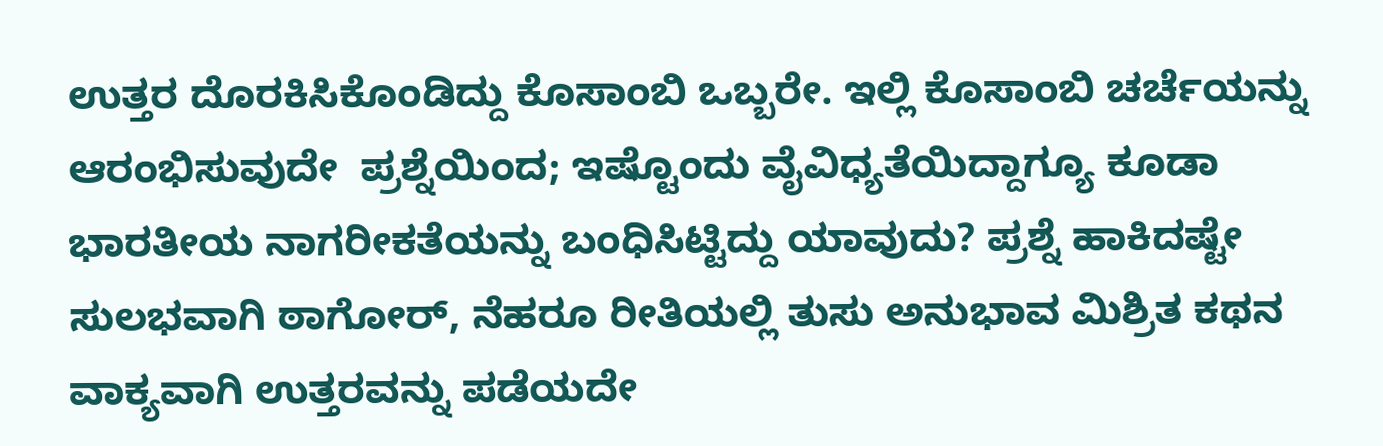ಉತ್ತರ ದೊರಕಿಸಿಕೊಂಡಿದ್ದು ಕೊಸಾಂಬಿ ಒಬ್ಬರೇ. ಇಲ್ಲಿ ಕೊಸಾಂಬಿ ಚರ್ಚೆಯನ್ನು ಆರಂಭಿಸುವುದೇ  ಪ್ರಶ್ನೆಯಿಂದ; ಇಷ್ಟೊಂದು ವೈವಿಧ್ಯತೆಯಿದ್ದಾಗ್ಯೂ ಕೂಡಾ ಭಾರತೀಯ ನಾಗರೀಕತೆಯನ್ನು ಬಂಧಿಸಿಟ್ಟಿದ್ದು ಯಾವುದು? ಪ್ರಶ್ನೆ ಹಾಕಿದಷ್ಟೇ ಸುಲಭವಾಗಿ ಠಾಗೋರ್, ನೆಹರೂ ರೀತಿಯಲ್ಲಿ ತುಸು ಅನುಭಾವ ಮಿಶ್ರಿತ ಕಥನ ವಾಕ್ಯವಾಗಿ ಉತ್ತರವನ್ನು ಪಡೆಯದೇ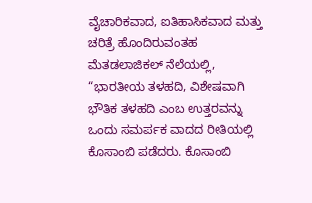ವೈಚಾರಿಕವಾದ, ಐತಿಹಾಸಿಕವಾದ ಮತ್ತು ಚರಿತ್ರೆ ಹೊಂದಿರುವಂತಹ ಮೆತಡಲಾಜಿಕಲ್ ನೆಲೆಯಲ್ಲಿ, “ಭಾರತೀಯ ತಳಹದಿ, ವಿಶೇಷವಾಗಿ ಭೌತಿಕ ತಳಹದಿ ಎಂಬ ಉತ್ತರವನ್ನು ಒಂದು ಸಮರ್ಪಕ ವಾದದ ರೀತಿಯಲ್ಲಿ ಕೊಸಾಂಬಿ ಪಡೆದರು. ಕೊಸಾಂಬಿ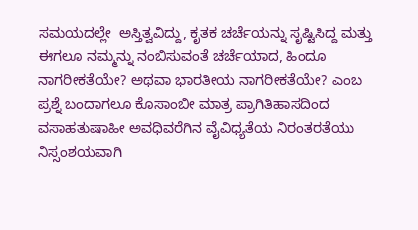ಸಮಯದಲ್ಲೇ  ಅಸ್ತಿತ್ವವಿದ್ದು, ಕೃತಕ ಚರ್ಚೆಯನ್ನು ಸೃಷ್ಟಿಸಿದ್ದ ಮತ್ತು ಈಗಲೂ ನಮ್ಮನ್ನು ನಂಬಿಸುವಂತೆ ಚರ್ಚೆಯಾದ, ಹಿಂದೂ ನಾಗರೀಕತೆಯೇ? ಅಥವಾ ಭಾರತೀಯ ನಾಗರೀಕತೆಯೇ? ಎಂಬ ಪ್ರಶ್ನೆ ಬಂದಾಗಲೂ ಕೊಸಾಂಬೀ ಮಾತ್ರ ಪ್ರಾಗಿತಿಹಾಸದಿಂದ ವಸಾಹತುಷಾಹೀ ಅವಧಿವರೆಗಿನ ವೈವಿಧ್ಯತೆಯ ನಿರಂತರತೆಯು ನಿಸ್ಸಂಶಯವಾಗಿ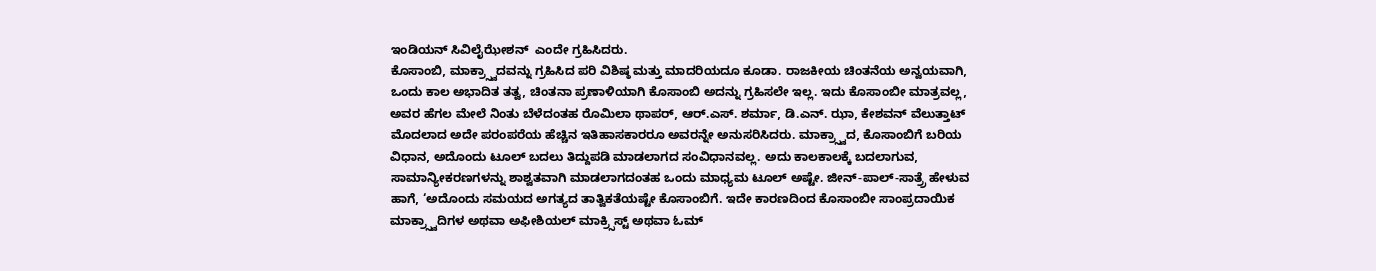ಇಂಡಿಯನ್ ಸಿವಿಲೈಝೇಶನ್  ಎಂದೇ ಗ್ರಹಿಸಿದರು.
ಕೊಸಾಂಬಿ, ಮಾಕ್ರ್ಸ್ವಾದವನ್ನು ಗ್ರಹಿಸಿದ ಪರಿ ವಿಶಿಷ್ಠ ಮತ್ತು ಮಾದರಿಯದೂ ಕೂಡಾ. ರಾಜಕೀಯ ಚಿಂತನೆಯ ಅನ್ವಯವಾಗಿ, ಒಂದು ಕಾಲ ಅಭಾದಿತ ತತ್ವ, ಚಿಂತನಾ ಪ್ರಣಾಳಿಯಾಗಿ ಕೊಸಾಂಬಿ ಅದನ್ನು ಗ್ರಹಿಸಲೇ ಇಲ್ಲ. ಇದು ಕೊಸಾಂಬೀ ಮಾತ್ರವಲ್ಲ, ಅವರ ಹೆಗಲ ಮೇಲೆ ನಿಂತು ಬೆಳೆದಂತಹ ರೊಮಿಲಾ ಥಾಪರ್, ಆರ್.ಎಸ್. ಶರ್ಮಾ, ಡಿ.ಎನ್. ಝಾ, ಕೇಶವನ್ ವೆಲುತ್ತಾಟ್ ಮೊದಲಾದ ಅದೇ ಪರಂಪರೆಯ ಹೆಚ್ಚಿನ ಇತಿಹಾಸಕಾರರೂ ಅವರನ್ನೇ ಅನುಸರಿಸಿದರು. ಮಾಕ್ರ್ಸ್ವಾದ, ಕೊಸಾಂಬಿಗೆ ಬರಿಯ ವಿಧಾನ, ಅದೊಂದು ಟೂಲ್ ಬದಲು ತಿದ್ದುಪಡಿ ಮಾಡಲಾಗದ ಸಂವಿಧಾನವಲ್ಲ. ಅದು ಕಾಲಕಾಲಕ್ಕೆ ಬದಲಾಗುವ, ಸಾಮಾನ್ಯೀಕರಣಗಳನ್ನು ಶಾಶ್ವತವಾಗಿ ಮಾಡಲಾಗದಂತಹ ಒಂದು ಮಾಧ್ಯಮ ಟೂಲ್ ಅಷ್ಟೇ. ಜೀನ್-ಪಾಲ್-ಸಾತ್ರ್ರೆ ಹೇಳುವ ಹಾಗೆ, ‘ಅದೊಂದು ಸಮಯದ ಅಗತ್ಯದ ತಾತ್ವಿಕತೆಯಷ್ಟೇ ಕೊಸಾಂಬಿಗೆ. ಇದೇ ಕಾರಣದಿಂದ ಕೊಸಾಂಬೀ ಸಾಂಪ್ರದಾಯಿಕ ಮಾಕ್ರ್ಸ್ವಾದಿಗಳ ಅಥವಾ ಅಫೀಶಿಯಲ್ ಮಾಕ್ರ್ಸಿಸ್ಟ್ ಅಥವಾ ಓಮ್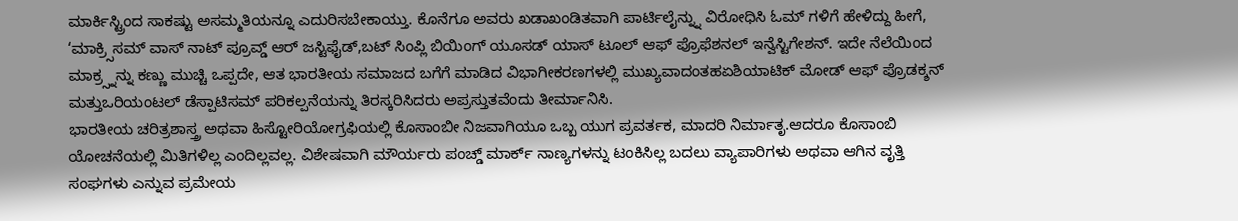ಮಾರ್ಕಿಸ್ಟ್ರಿಂದ ಸಾಕಷ್ಟು ಅಸಮ್ಮತಿಯನ್ನೂ ಎದುರಿಸಬೇಕಾಯ್ತು. ಕೊನೆಗೂ ಅವರು ಖಡಾಖಂಡಿತವಾಗಿ ಪಾರ್ಟಿಲೈನ್ನ್ನು ವಿರೋಧಿಸಿ ಓಮ್ ಗಳಿಗೆ ಹೇಳಿದ್ದು ಹೀಗೆ, ‘ಮಾಕ್ರ್ಸಿಸಮ್ ವಾಸ್ ನಾಟ್ ಪ್ರೂವ್ಡ್ ಆರ್ ಜಸ್ಟಿಫೈಡ್,ಬಟ್ ಸಿಂಪ್ಲಿ ಬಿಯಿಂಗ್ ಯೂಸಡ್ ಯಾಸ್ ಟೂಲ್ ಆಫ್ ಪ್ರೊಫೆಶನಲ್ ಇನ್ವೆಸ್ಟಿಗೇಶನ್. ಇದೇ ನೆಲೆಯಿಂದ ಮಾಕ್ರ್ಸ್ನನ್ನು ಕಣ್ಣು ಮುಚ್ಚಿ ಒಪ್ಪದೇ, ಆತ ಭಾರತೀಯ ಸಮಾಜದ ಬಗೆಗೆ ಮಾಡಿದ ವಿಭಾಗೀಕರಣಗಳಲ್ಲಿ ಮುಖ್ಯವಾದಂತಹಏಶಿಯಾಟಿಕ್ ಮೋಡ್ ಆಫ್ ಪ್ರೊಡಕ್ಶನ್ ಮತ್ತುಒರಿಯಂಟಲ್ ಡೆಸ್ಪಾಟಿಸಮ್ ಪರಿಕಲ್ಪನೆಯನ್ನು ತಿರಸ್ಕರಿಸಿದರು ಅಪ್ರಸ್ತುತವೆಂದು ತೀರ್ಮಾನಿಸಿ.
ಭಾರತೀಯ ಚರಿತ್ರಶಾಸ್ತ್ರ ಅಥವಾ ಹಿಸ್ಟೋರಿಯೋಗ್ರಫಿಯಲ್ಲಿ ಕೊಸಾಂಬೀ ನಿಜವಾಗಿಯೂ ಒಬ್ಬ ಯುಗ ಪ್ರವರ್ತಕ, ಮಾದರಿ ನಿರ್ಮಾತೃ.ಆದರೂ ಕೊಸಾಂಬಿ ಯೋಚನೆಯಲ್ಲಿ ಮಿತಿಗಳಿಲ್ಲ ಎಂದಿಲ್ಲವಲ್ಲ. ವಿಶೇಷವಾಗಿ ಮೌರ್ಯರು ಪಂಚ್ಡ್ ಮಾರ್ಕ್ ನಾಣ್ಯಗಳನ್ನು ಟಂಕಿಸಿಲ್ಲ ಬದಲು ವ್ಯಾಪಾರಿಗಳು ಅಥವಾ ಆಗಿನ ವೃತ್ತಿ ಸಂಘಗಳು ಎನ್ನುವ ಪ್ರಮೇಯ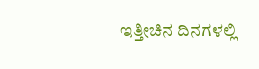ಇತ್ತೀಚಿನ ದಿನಗಳಲ್ಲಿ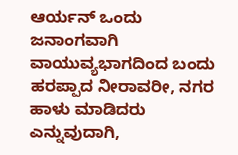ಆರ್ಯನ್ ಒಂದು ಜನಾಂಗವಾಗಿ ವಾಯುವ್ಯಭಾಗದಿಂದ ಬಂದು ಹರಪ್ಪಾದ ನೀರಾವರೀ, ನಗರ ಹಾಳು ಮಾಡಿದರು ಎನ್ನುವುದಾಗಿ,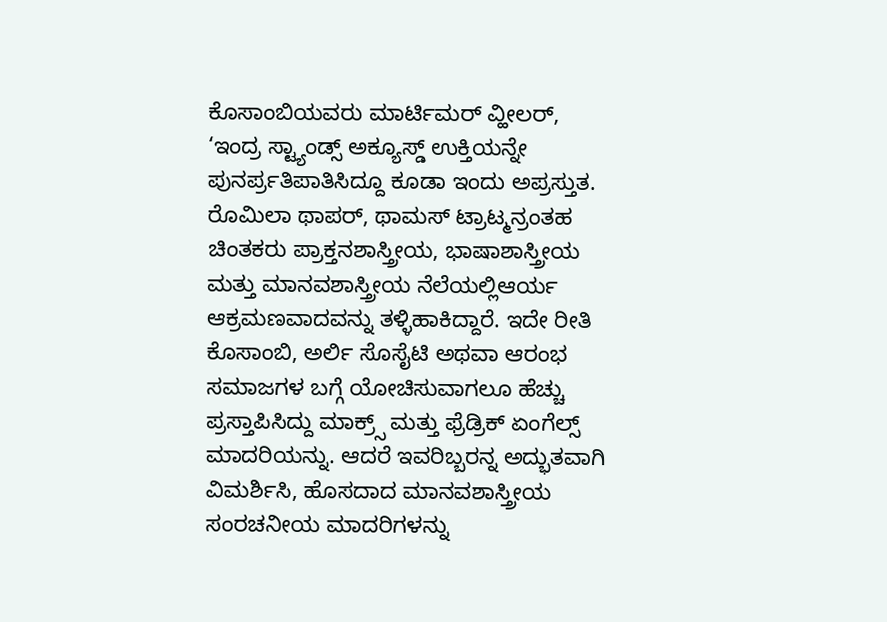ಕೊಸಾಂಬಿಯವರು ಮಾರ್ಟಿಮರ್ ವ್ಹೀಲರ್, ‘ಇಂದ್ರ ಸ್ಟ್ಯಾಂಡ್ಸ್ ಅಕ್ಯೂಸ್ಡ್ ಉಕ್ತಿಯನ್ನೇ ಪುನರ್ಪ್ರತಿಪಾತಿಸಿದ್ದೂ ಕೂಡಾ ಇಂದು ಅಪ್ರಸ್ತುತ. ರೊಮಿಲಾ ಥಾಪರ್, ಥಾಮಸ್ ಟ್ರಾಟ್ಮನ್ರಂತಹ ಚಿಂತಕರು ಪ್ರಾಕ್ತನಶಾಸ್ತ್ರೀಯ, ಭಾಷಾಶಾಸ್ತ್ರೀಯ ಮತ್ತು ಮಾನವಶಾಸ್ತ್ರೀಯ ನೆಲೆಯಲ್ಲಿಆರ್ಯ ಆಕ್ರಮಣವಾದವನ್ನು ತಳ್ಳಿಹಾಕಿದ್ದಾರೆ. ಇದೇ ರೀತಿ ಕೊಸಾಂಬಿ, ಅರ್ಲಿ ಸೊಸೈಟಿ ಅಥವಾ ಆರಂಭ ಸಮಾಜಗಳ ಬಗ್ಗೆ ಯೋಚಿಸುವಾಗಲೂ ಹೆಚ್ಚು ಪ್ರಸ್ತಾಪಿಸಿದ್ದು ಮಾಕ್ರ್ಸ್ ಮತ್ತು ಫ್ರೆಡ್ರಿಕ್ ಏಂಗೆಲ್ಸ್ ಮಾದರಿಯನ್ನು. ಆದರೆ ಇವರಿಬ್ಬರನ್ನ ಅದ್ಭುತವಾಗಿ ವಿಮರ್ಶಿಸಿ, ಹೊಸದಾದ ಮಾನವಶಾಸ್ತ್ರೀಯ ಸಂರಚನೀಯ ಮಾದರಿಗಳನ್ನು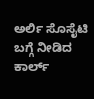ಅರ್ಲಿ ಸೊಸೈಟಿ ಬಗ್ಗೆ ನೀಡಿದ ಕಾರ್ಲ್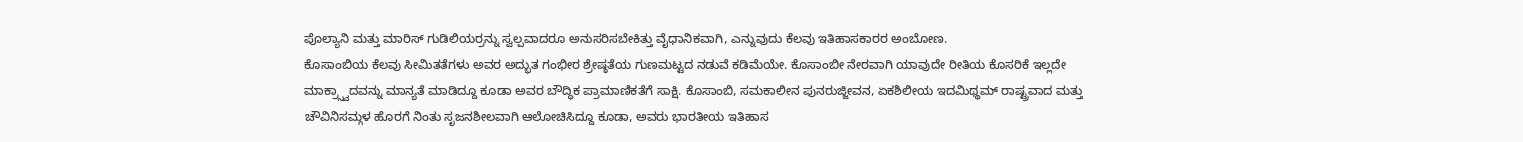ಪೊಲ್ಯಾನಿ ಮತ್ತು ಮಾರಿಸ್ ಗುಡಿಲಿಯರ್ರನ್ನು ಸ್ವಲ್ಪವಾದರೂ ಅನುಸರಿಸಬೇಕಿತ್ತು ವೈಧಾನಿಕವಾಗಿ, ಎನ್ನುವುದು ಕೆಲವು ಇತಿಹಾಸಕಾರರ ಅಂಬೋಣ.
ಕೊಸಾಂಬಿಯ ಕೆಲವು ಸೀಮಿತತೆಗಳು ಅವರ ಅದ್ಭುತ ಗಂಭೀರ ಶ್ರೇಷ್ಠತೆಯ ಗುಣಮಟ್ಟದ ನಡುವೆ ಕಡಿಮೆಯೇ. ಕೊಸಾಂಬೀ ನೇರವಾಗಿ ಯಾವುದೇ ರೀತಿಯ ಕೊಸರಿಕೆ ಇಲ್ಲದೇ ಮಾಕ್ರ್ಸ್ವಾದವನ್ನು ಮಾನ್ಯತೆ ಮಾಡಿದ್ದೂ ಕೂಡಾ ಅವರ ಬೌದ್ಧಿಕ ಪ್ರಾಮಾಣಿಕತೆಗೆ ಸಾಕ್ಷಿ. ಕೊಸಾಂಬಿ, ಸಮಕಾಲೀನ ಪುನರುಜ್ಜೀವನ, ಏಕಶಿಲೀಯ ಇದಮಿಥ್ಥಮ್ ರಾಷ್ಟ್ರವಾದ ಮತ್ತು ಚೌವಿನಿಸಮ್ಗಳ ಹೊರಗೆ ನಿಂತು ಸೃಜನಶೀಲವಾಗಿ ಆಲೋಚಿಸಿದ್ದೂ ಕೂಡಾ, ಅವರು ಭಾರತೀಯ ಇತಿಹಾಸ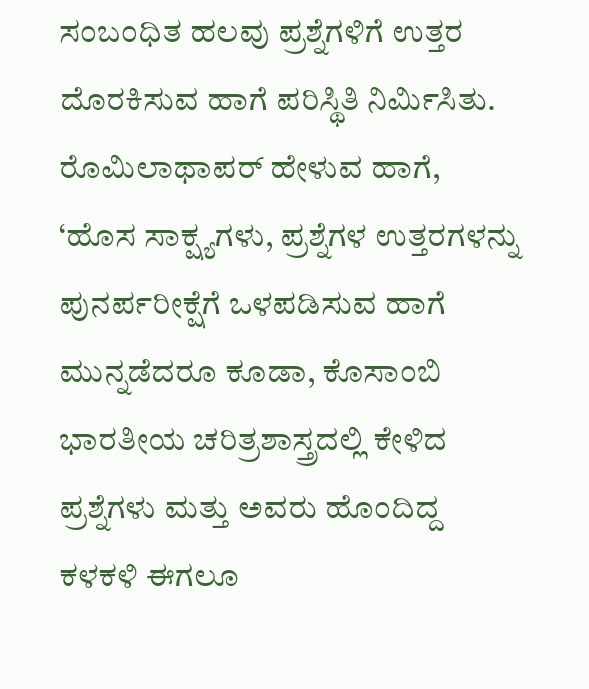ಸಂಬಂಧಿತ ಹಲವು ಪ್ರಶ್ನೆಗಳಿಗೆ ಉತ್ತರ ದೊರಕಿಸುವ ಹಾಗೆ ಪರಿಸ್ಥಿತಿ ನಿರ್ಮಿಸಿತು. ರೊಮಿಲಾಥಾಪರ್ ಹೇಳುವ ಹಾಗೆ, ‘ಹೊಸ ಸಾಕ್ಷ್ಯಗಳು, ಪ್ರಶ್ನೆಗಳ ಉತ್ತರಗಳನ್ನು ಪುನರ್ಪರೀಕ್ಷೆಗೆ ಒಳಪಡಿಸುವ ಹಾಗೆ ಮುನ್ನಡೆದರೂ ಕೂಡಾ, ಕೊಸಾಂಬಿ ಭಾರತೀಯ ಚರಿತ್ರಶಾಸ್ತ್ರದಲ್ಲಿ ಕೇಳಿದ ಪ್ರಶ್ನೆಗಳು ಮತ್ತು ಅವರು ಹೊಂದಿದ್ದ ಕಳಕಳಿ ಈಗಲೂ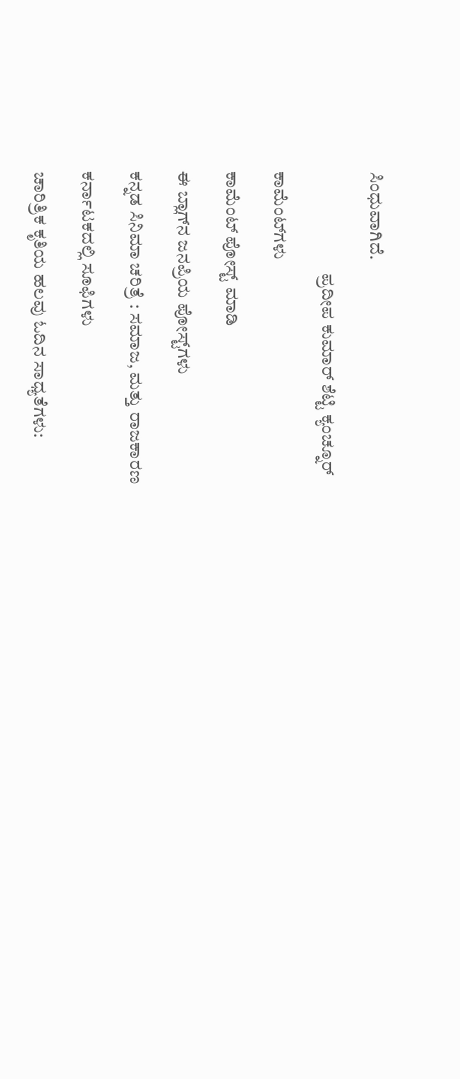ಸಿಂಧುವಾಗಿದೆ.

                             ಪ್ರದೀಪ ಕುಮಾರ್ ಶೆಟ್ಟಿ ಕ್ಯಂಚ್ನೂರ್

ಕಾಮೆಂಟ್‌ಗಳು

ಕಾಮೆಂಟ್‌‌ ಪೋಸ್ಟ್‌ ಮಾಡಿ

ಈ ಬ್ಲಾಗ್‌ನ ಜನಪ್ರಿಯ ಪೋಸ್ಟ್‌ಗಳು

ಕನ್ನಡ ಸಿನಿಮಾ ಚರಿತ್ರೆ : ಸಮಾಜ, ಮತ್ತು ರಾಜಕಾರಣ

ಕರ್ನಾಟಕದಲ್ಲಿ ಸೂಫಿಗಳು

ಚಾರಿತ್ರಿಕ ಕೃತಿಯ ಹಲವು ಓದಿನ ಸಾಧ್ಯತೆಗಳು: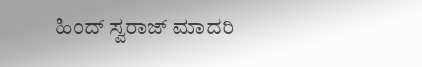ಹಿಂದ್ ಸ್ವರಾಜ್ ಮಾದರಿ